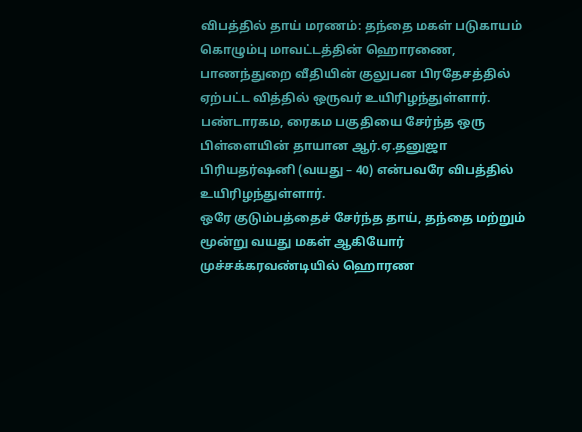விபத்தில் தாய் மரணம்: தந்தை மகள் படுகாயம்
கொழும்பு மாவட்டத்தின் ஹொரணை, பாணந்துறை வீதியின் குலுபன பிரதேசத்தில் ஏற்பட்ட வித்தில் ஒருவர் உயிரிழந்துள்ளார்.
பண்டாரகம, ரைகம பகுதியை சேர்ந்த ஒரு பிள்ளையின் தாயான ஆர்.ஏ.தனுஜா பிரியதர்ஷனி (வயது – 40) என்பவரே விபத்தில் உயிரிழந்துள்ளார்.
ஒரே குடும்பத்தைச் சேர்ந்த தாய், தந்தை மற்றும் மூன்று வயது மகள் ஆகியோர் முச்சக்கரவண்டியில் ஹொரண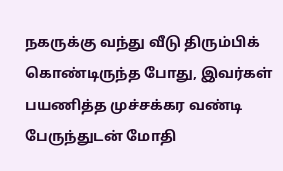நகருக்கு வந்து வீடு திரும்பிக் கொண்டிருந்த போது, இவர்கள் பயணித்த முச்சக்கர வண்டி பேருந்துடன் மோதி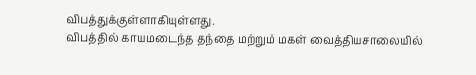விபத்துக்குள்ளாகியுள்ளது.
விபத்தில் காயமடைந்த தந்தை மற்றும் மகள் வைத்தியசாலையில்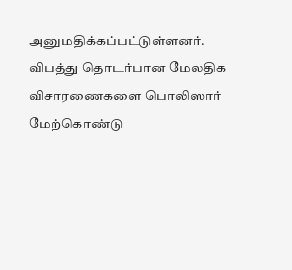அனுமதிக்கப்பட்டுள்ளனர்.
விபத்து தொடர்பான மேலதிக விசாரணைகளை பொலிஸார் மேற்கொண்டு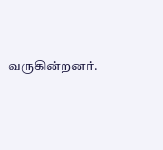வருகின்றனர்.